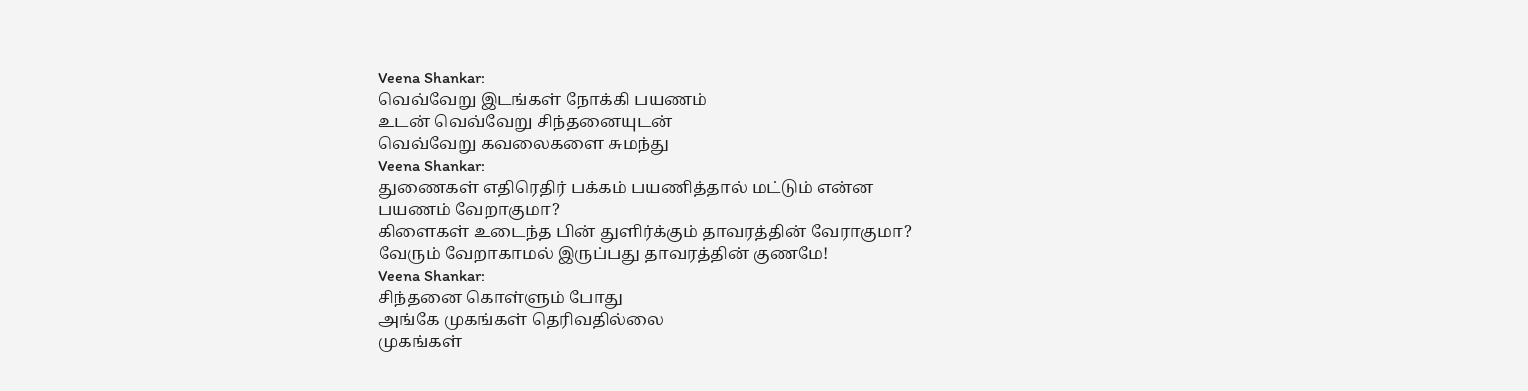Veena Shankar:
வெவ்வேறு இடங்கள் நோக்கி பயணம்
உடன் வெவ்வேறு சிந்தனையுடன்
வெவ்வேறு கவலைகளை சுமந்து
Veena Shankar:
துணைகள் எதிரெதிர் பக்கம் பயணித்தால் மட்டும் என்ன
பயணம் வேறாகுமா?
கிளைகள் உடைந்த பின் துளிர்க்கும் தாவரத்தின் வேராகுமா?
வேரும் வேறாகாமல் இருப்பது தாவரத்தின் குணமே!
Veena Shankar:
சிந்தனை கொள்ளும் போது
அங்கே முகங்கள் தெரிவதில்லை
முகங்கள்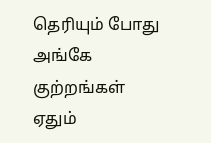தெரியும் போது
அங்கே குற்றங்கள் ஏதும்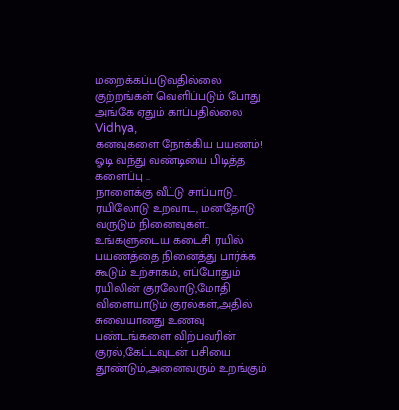மறைக்கப்படுவதில்லை
குற்றங்கள் வெளிப்படும் போது
அங்கே ஏதும் காப்பதில்லை
Vidhya,
கனவுகளை நோக்கிய பயணம்!
ஓடி வந்து வண்டியை பிடித்த
களைப்பு ..
நாளைக்கு வீட்டு சாப்பாடு..
ரயிலோடு உறவாட, மனதோடு
வருடும் நினைவுகள்..
உங்களுடைய கடைசி ரயில்
பயணத்தை நினைத்து பார்க்க
கூடும் உற்சாகம், எப்போதும்
ரயிலின் குரலோடு,மோதி
விளையாடும் குரல்கள்,அதில்
சுவையானது உணவு
பண்டங்களை விற்பவரின்
குரல்,கேட்டவுடன் பசியை
தூண்டும்,அனைவரும் உறங்கும்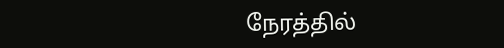நேரத்தில்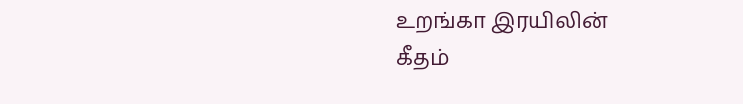உறங்கா இரயிலின்
கீதம்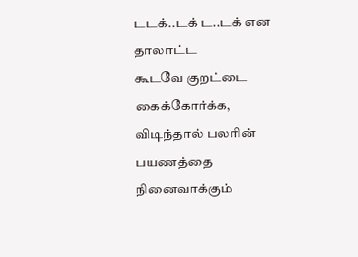டடக்..டக் ட..டக் என தாலாட்ட
கூடவே குறட்டை கைக்கோர்க்க,
விடிந்தால் பலரின் பயணத்தை
நினைவாக்கும்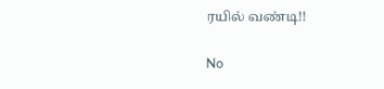ரயில் வண்டி!!

No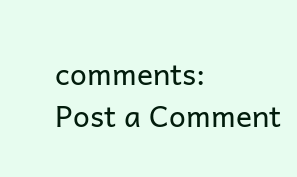comments:
Post a Comment